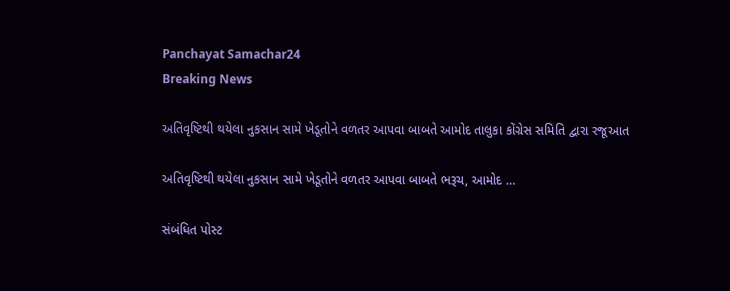Panchayat Samachar24
Breaking News

અતિવૃષ્ટિથી થયેલા નુકસાન સામે ખેડૂતોને વળતર આપવા બાબતે આમોદ તાલુકા કોંગ્રેસ સમિતિ દ્વારા રજૂઆત

અતિવૃષ્ટિથી થયેલા નુકસાન સામે ખેડૂતોને વળતર આપવા બાબતે ભરૂચ, આમોદ …

સંબંધિત પોસ્ટ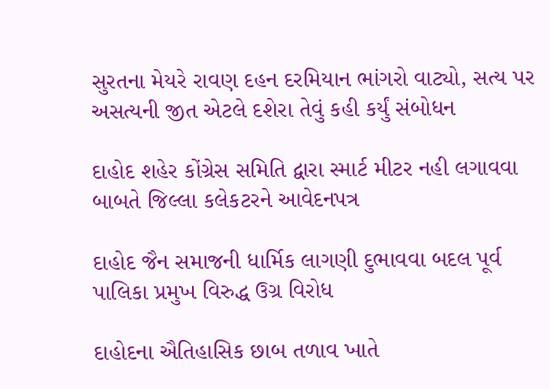સુરતના મેયરે રાવણ દહન દરમિયાન ભાંગરો વાટ્યો, સત્ય પર અસત્યની જીત એટલે દશેરા તેવું કહી કર્યું સંબોધન

દાહોદ શહેર કોંગ્રેસ સમિતિ દ્વારા સ્માર્ટ મીટર નહી લગાવવા બાબતે જિલ્લા કલેકટરને આવેદનપત્ર

દાહોદ જૈન સમાજની ધાર્મિક લાગણી દુભાવવા બદલ પૂર્વ પાલિકા પ્રમુખ વિરુદ્ધ ઉગ્ર વિરોધ

દાહોદના ઐતિહાસિક છાબ તળાવ ખાતે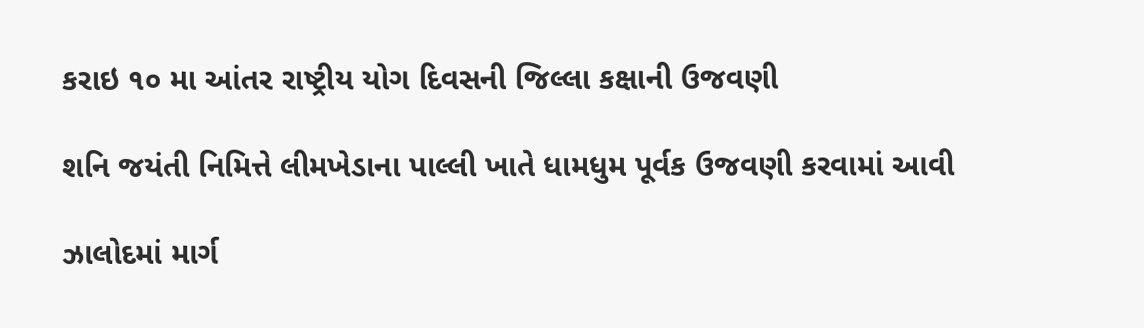કરાઇ ૧૦ મા આંતર રાષ્ટ્રીય યોગ દિવસની જિલ્લા કક્ષાની ઉજવણી

શનિ જયંતી નિમિત્તે લીમખેડાના પાલ્લી ખાતે ધામધુમ પૂર્વક ઉજવણી કરવામાં આવી

ઝાલોદમાં માર્ગ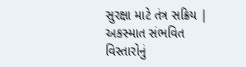સુરક્ષા માટે તંત્ર સક્રિય | અકસ્માત સંભવિત વિસ્તારોનું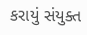કરાયું સંયુક્ત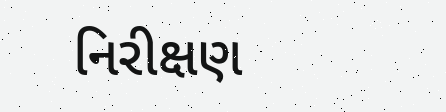નિરીક્ષણ